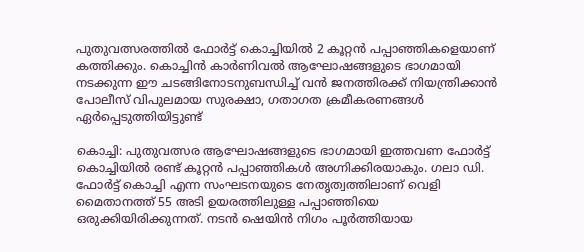പുതുവത്സരത്തിൽ ഫോർട്ട് കൊച്ചിയിൽ 2 കൂറ്റൻ പപ്പാഞ്ഞികളെയാണ് കത്തിക്കും. കൊച്ചിൻ കാർണിവൽ ആഘോഷങ്ങളുടെ ഭാഗമായി നടക്കുന്ന ഈ ചടങ്ങിനോടനുബന്ധിച്ച് വൻ ജനത്തിരക്ക് നിയന്ത്രിക്കാൻ പോലീസ് വിപുലമായ സുരക്ഷാ, ഗതാഗത ക്രമീകരണങ്ങൾ ഏർപ്പെടുത്തിയിട്ടുണ്ട്

കൊച്ചി: പുതുവത്സര ആഘോഷങ്ങളുടെ ഭാഗമായി ഇത്തവണ ഫോർട്ട് കൊച്ചിയിൽ രണ്ട് കൂറ്റൻ പപ്പാഞ്ഞികൾ അഗ്നിക്കിരയാകും. ഗലാ ഡി. ഫോർട്ട് കൊച്ചി എന്ന സംഘടനയുടെ നേതൃത്വത്തിലാണ് വെളി മൈതാനത്ത് 55 അടി ഉയരത്തിലുള്ള പപ്പാഞ്ഞിയെ ഒരുക്കിയിരിക്കുന്നത്. നടൻ ഷെയിൻ നിഗം പൂർത്തിയായ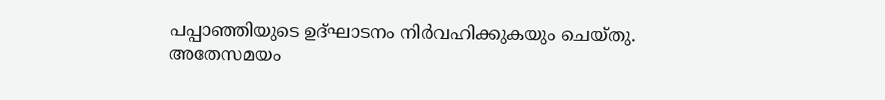പപ്പാഞ്ഞിയുടെ ഉദ്ഘാടനം നിർവഹിക്കുകയും ചെയ്തു. അതേസമയം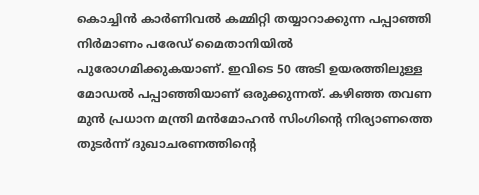കൊച്ചിൻ കാർണിവൽ കമ്മിറ്റി തയ്യാറാക്കുന്ന പപ്പാഞ്ഞി നിർമാണം പരേഡ് മൈതാനിയിൽ പുരോഗമിക്കുകയാണ്. ഇവിടെ 50 അടി ഉയരത്തിലുള്ള മോഡൽ പപ്പാഞ്ഞിയാണ് ഒരുക്കുന്നത്. കഴിഞ്ഞ തവണ മുൻ പ്രധാന മന്ത്രി മൻമോഹൻ സിംഗിന്‍റെ നിര്യാണത്തെ തുടർന്ന് ദുഖാചരണത്തിന്‍റെ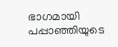ഭാഗമായി പപ്പാഞ്ഞിയുടെ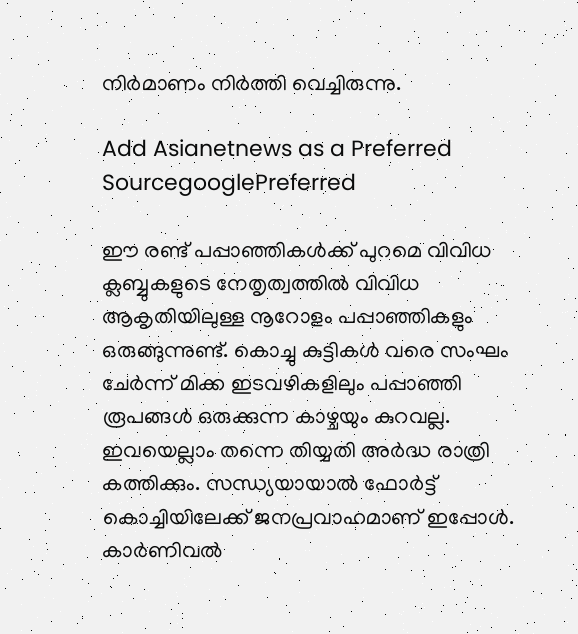നിർമാണം നിർത്തി വെച്ചിരുന്നു.

Add Asianetnews as a Preferred SourcegooglePreferred

ഈ രണ്ട് പപ്പാഞ്ഞികൾക്ക് പുറമെ വിവിധ ക്ലബ്ബുകളുടെ നേതൃത്വത്തിൽ വിവിധ ആകൃതിയിലുള്ള നൂറോളം പപ്പാഞ്ഞികളും ഒരുങ്ങുന്നുണ്ട്. കൊച്ചു കുട്ടികൾ വരെ സംഘം ചേർന്ന് മിക്ക ഇടവഴികളിലും പപ്പാഞ്ഞി രൂപങ്ങൾ ഒരുക്കുന്ന കാഴ്ചയും കുറവല്ല. ഇവയെല്ലാം തന്നെ തിയ്യതി അർദ്ധ രാത്രി കത്തിക്കും. സന്ധ്യയായാൽ ഫോർട്ട് കൊച്ചിയിലേക്ക് ജനപ്രവാഹമാണ് ഇപ്പോൾ. കാർണിവൽ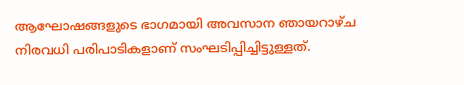ആഘോഷങ്ങളുടെ ഭാഗമായി അവസാന ഞായറാഴ്ച നിരവധി പരിപാടികളാണ് സംഘടിപ്പിച്ചിട്ടുള്ളത്.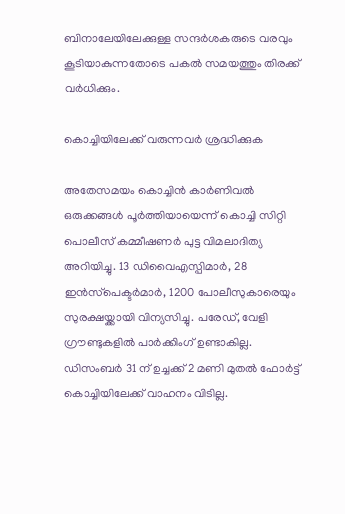ബിനാലേയിലേക്കുള്ള സന്ദർശകരുടെ വരവും കൂടിയാകുന്നതോടെ പകൽ സമയത്തും തിരക്ക് വർധിക്കും.

കൊച്ചിയിലേക്ക് വരുന്നവർ ശ്രദ്ധിക്കുക

അതേസമയം കൊച്ചിൻ കാർണിവൽ ഒരുക്കങ്ങൾ പൂർത്തിയായെന്ന് കൊച്ചി സിറ്റി പൊലീസ് കമ്മീഷണർ പുട്ട വിമലാദിത്യ അറിയിച്ചു. 13 ഡിവൈഎസ്പിമാർ, 28 ഇൻസ്‌പെക്ടർമാർ, 1200 പോലീസുകാരെയും സുരക്ഷയ്ക്കായി വിന്യസിച്ചു. പരേഡ്, വേളി ഗ്രൗണ്ടുകളിൽ പാർക്കിംഗ് ഉണ്ടാകില്ല. ഡിസംബർ 31 ന് ഉച്ചക്ക് 2 മണി മുതൽ ഫോർട്ട്‌ കൊച്ചിയിലേക്ക് വാഹനം വിടില്ല.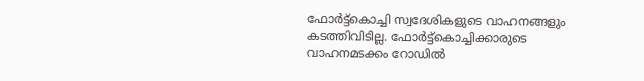ഫോർട്ട്കൊച്ചി സ്വദേശികളുടെ വാഹനങ്ങളും കടത്തിവിടില്ല. ഫോർട്ട്കൊച്ചിക്കാരുടെ വാഹനമടക്കം റോഡിൽ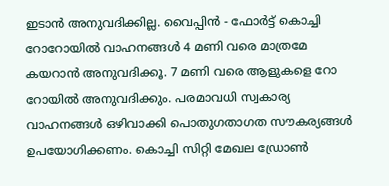ഇടാൻ അനുവദിക്കില്ല. വൈപ്പിൻ - ഫോർട്ട്‌ കൊച്ചി റോറോയിൽ വാഹനങ്ങൾ 4 മണി വരെ മാത്രമേ കയറാൻ അനുവദിക്കൂ. 7 മണി വരെ ആളുകളെ റോ റോയിൽ അനുവദിക്കും. പരമാവധി സ്വകാര്യ വാഹനങ്ങൾ ഒഴിവാക്കി പൊതുഗതാഗത സൗകര്യങ്ങൾ ഉപയോഗിക്കണം. കൊച്ചി സിറ്റി മേഖല ഡ്രോൺ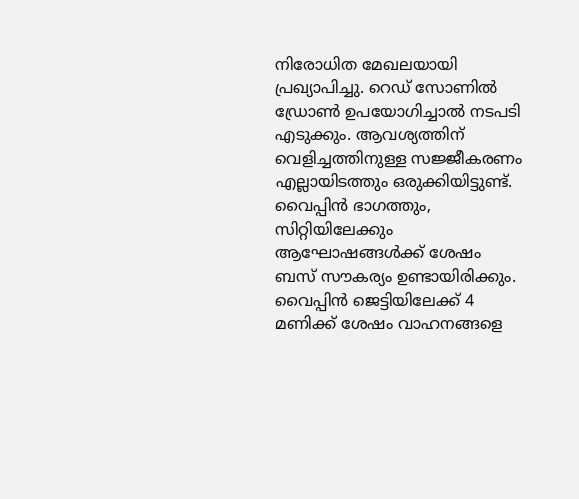നിരോധിത മേഖലയായി പ്രഖ്യാപിച്ചു. റെഡ് സോണിൽ ഡ്രോൺ ഉപയോഗിച്ചാൽ നടപടി എടുക്കും. ആവശ്യത്തിന് വെളിച്ചത്തിനുള്ള സജ്ജീകരണം എല്ലായിടത്തും ഒരുക്കിയിട്ടുണ്ട്. വൈപ്പിൻ ഭാഗത്തും, സിറ്റിയിലേക്കും ആഘോഷങ്ങൾക്ക് ശേഷം ബസ് സൗകര്യം ഉണ്ടായിരിക്കും. വൈപ്പിൻ ജെട്ടിയിലേക്ക് 4 മണിക്ക് ശേഷം വാഹനങ്ങളെ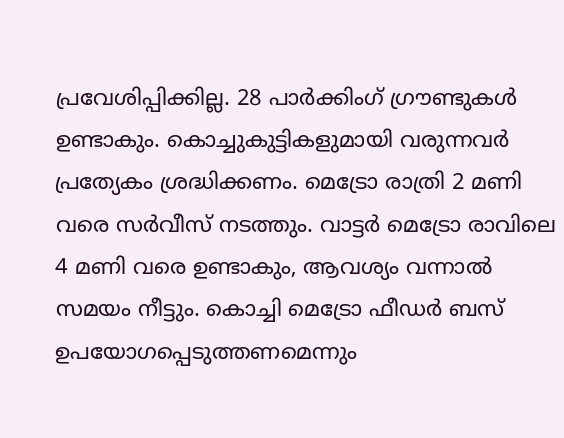പ്രവേശിപ്പിക്കില്ല. 28 പാർക്കിംഗ് ഗ്രൗണ്ടുകൾ ഉണ്ടാകും. കൊച്ചുകുട്ടികളുമായി വരുന്നവർ പ്രത്യേകം ശ്രദ്ധിക്കണം. മെട്രോ രാത്രി 2 മണി വരെ സർവീസ് നടത്തും. വാട്ടർ മെട്രോ രാവിലെ 4 മണി വരെ ഉണ്ടാകും, ആവശ്യം വന്നാൽ സമയം നീട്ടും. കൊച്ചി മെട്രോ ഫീഡർ ബസ് ഉപയോഗപ്പെടുത്തണമെന്നും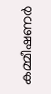കമ്മീഷണർ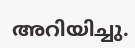അറിയിച്ചു.